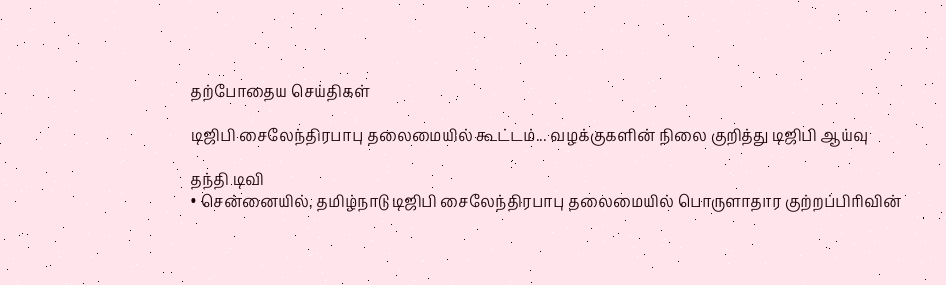தற்போதைய செய்திகள்

டிஜிபி சைலேந்திரபாபு தலைமையில் கூட்டம்... வழக்குகளின் நிலை குறித்து டிஜிபி ஆய்வு

தந்தி டிவி
• சென்னையில், தமிழ்நாடு டிஜிபி சைலேந்திரபாபு தலைமையில் பொருளாதார குற்றப்பிரிவின்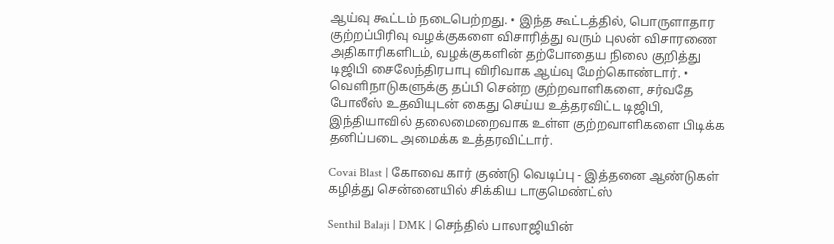ஆய்வு கூட்டம் நடைபெற்றது. • இந்த கூட்டத்தில், பொருளாதார குற்றப்பிரிவு வழக்குகளை விசாரித்து வரும் புலன் விசாரணை அதிகாரிகளிடம், வழக்குகளின் தற்போதைய நிலை குறித்து டிஜிபி சைலேந்திரபாபு விரிவாக ஆய்வு மேற்கொண்டார். • வெளிநாடுகளுக்கு தப்பி சென்ற குற்றவாளிகளை, சர்வதே போலீஸ் உதவியுடன் கைது செய்ய உத்தரவிட்ட டிஜிபி, இந்தியாவில் தலைமைறைவாக உள்ள குற்றவாளிகளை பிடிக்க தனிப்படை அமைக்க உத்தரவிட்டார்.

Covai Blast | கோவை கார் குண்டு வெடிப்பு - இத்தனை ஆண்டுகள் கழித்து சென்னையில் சிக்கிய டாகுமெண்ட்ஸ்

Senthil Balaji | DMK | செந்தில் பாலாஜியின்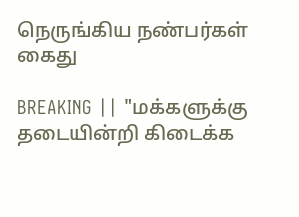நெருங்கிய நண்பர்கள் கைது

BREAKING || "மக்களுக்கு தடையின்றி கிடைக்க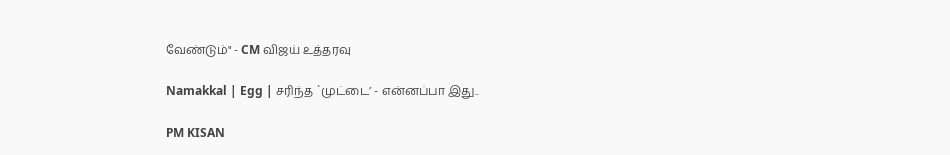வேண்டும்" - CM விஜய் உத்தரவு

Namakkal | Egg | சரிந்த `முட்டை’ - என்னப்பா இது..

PM KISAN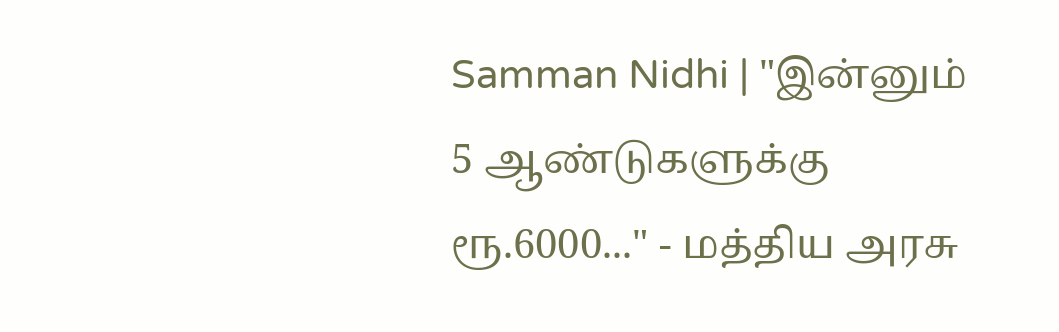Samman Nidhi | "இன்னும் 5 ஆண்டுகளுக்கு ரூ.6000..." - மத்திய அரசு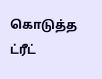கொடுத்த ட்ரீட்